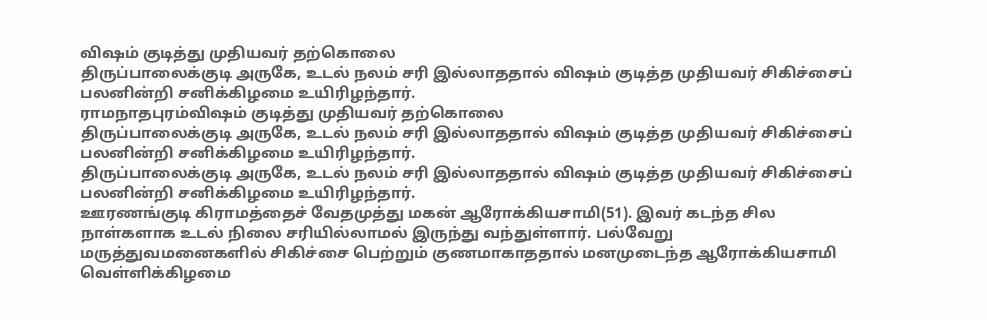விஷம் குடித்து முதியவர் தற்கொலை
திருப்பாலைக்குடி அருகே, உடல் நலம் சரி இல்லாததால் விஷம் குடித்த முதியவர் சிகிச்சைப் பலனின்றி சனிக்கிழமை உயிரிழந்தார்.
ராமநாதபுரம்விஷம் குடித்து முதியவர் தற்கொலை
திருப்பாலைக்குடி அருகே, உடல் நலம் சரி இல்லாததால் விஷம் குடித்த முதியவர் சிகிச்சைப் பலனின்றி சனிக்கிழமை உயிரிழந்தார்.
திருப்பாலைக்குடி அருகே, உடல் நலம் சரி இல்லாததால் விஷம் குடித்த முதியவர் சிகிச்சைப் பலனின்றி சனிக்கிழமை உயிரிழந்தார்.
ஊரணங்குடி கிராமத்தைச் வேதமுத்து மகன் ஆரோக்கியசாமி(51). இவர் கடந்த சில நாள்களாக உடல் நிலை சரியில்லாமல் இருந்து வந்துள்ளார். பல்வேறு மருத்துவமனைகளில் சிகிச்சை பெற்றும் குணமாகாததால் மனமுடைந்த ஆரோக்கியசாமி வெள்ளிக்கிழமை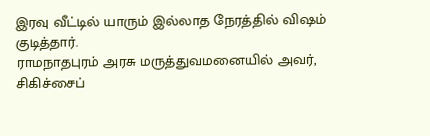இரவு வீட்டில் யாரும் இல்லாத நேரத்தில் விஷம் குடித்தார்.
ராமநாதபுரம் அரசு மருத்துவமனையில் அவர், சிகிச்சைப்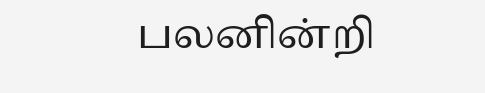பலனின்றி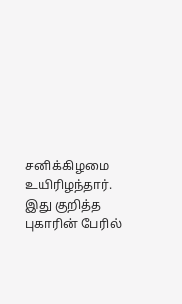சனிக்கிழமை உயிரிழந்தார். இது குறித்த புகாரின் பேரில்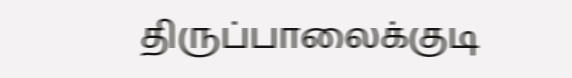திருப்பாலைக்குடி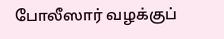போலீஸார் வழக்குப்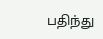பதிந்து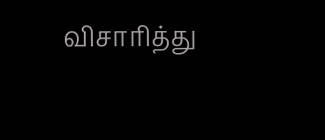விசாரித்து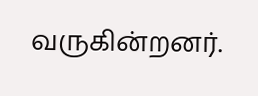வருகின்றனர்.